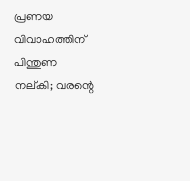പ്രണയ വിവാഹത്തിന് പിന്തുണ നല്കി; വരന്റെ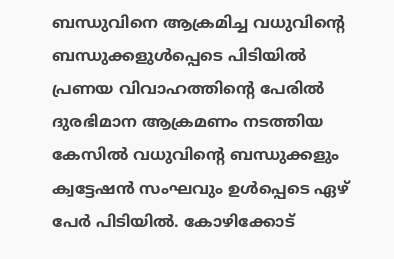ബന്ധുവിനെ ആക്രമിച്ച വധുവിന്റെ ബന്ധുക്കളുൾപ്പെടെ പിടിയിൽ
പ്രണയ വിവാഹത്തിന്റെ പേരിൽ ദുരഭിമാന ആക്രമണം നടത്തിയ കേസിൽ വധുവിന്റെ ബന്ധുക്കളും ക്വട്ടേഷൻ സംഘവും ഉൾപ്പെടെ ഏഴ് പേർ പിടിയിൽ. കോഴിക്കോട്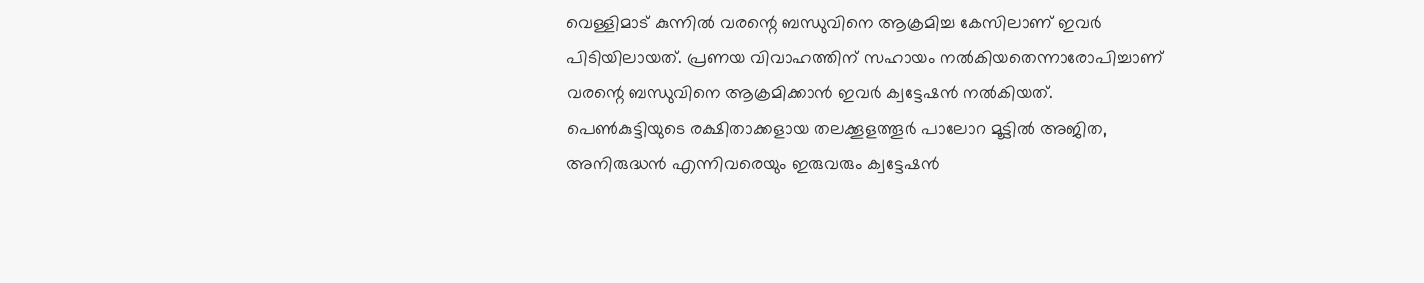വെള്ളിമാട് കുന്നിൽ വരന്റെ ബന്ധുവിനെ ആക്രമിച്ച കേസിലാണ് ഇവർ പിടിയിലായത്. പ്രണയ വിവാഹത്തിന് സഹായം നൽകിയതെന്നാരോപിച്ചാണ് വരന്റെ ബന്ധുവിനെ ആക്രമിക്കാൻ ഇവർ ക്വട്ടേഷൻ നൽകിയത്. പെൺകുട്ടിയുടെ രക്ഷിതാക്കളായ തലക്കൂളത്തൂർ പാലോറ മൂട്ടിൽ അജിത, അനിരുദ്ധൻ എന്നിവരെയും ഇരുവരും ക്വട്ടേഷൻ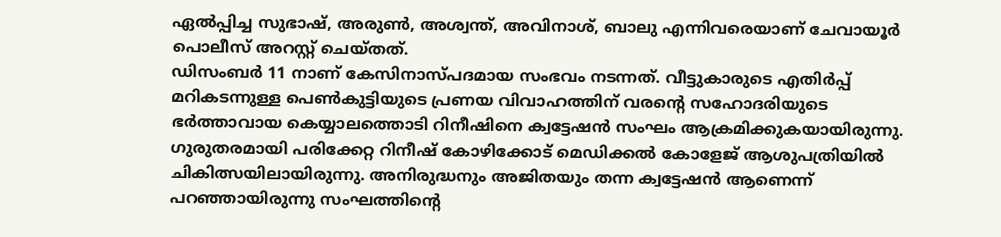ഏൽപ്പിച്ച സുഭാഷ്, അരുൺ, അശ്വന്ത്, അവിനാശ്, ബാലു എന്നിവരെയാണ് ചേവായൂർ പൊലീസ് അറസ്റ്റ് ചെയ്തത്.
ഡിസംബർ 11 നാണ് കേസിനാസ്പദമായ സംഭവം നടന്നത്. വീട്ടുകാരുടെ എതിർപ്പ് മറികടന്നുള്ള പെൺകുട്ടിയുടെ പ്രണയ വിവാഹത്തിന് വരന്റെ സഹോദരിയുടെ ഭർത്താവായ കെയ്യാലത്തൊടി റിനീഷിനെ ക്വട്ടേഷൻ സംഘം ആക്രമിക്കുകയായിരുന്നു. ഗുരുതരമായി പരിക്കേറ്റ റിനീഷ് കോഴിക്കോട് മെഡിക്കൽ കോളേജ് ആശുപത്രിയിൽ ചികിത്സയിലായിരുന്നു. അനിരുദ്ധനും അജിതയും തന്ന ക്വട്ടേഷൻ ആണെന്ന് പറഞ്ഞായിരുന്നു സംഘത്തിന്റെ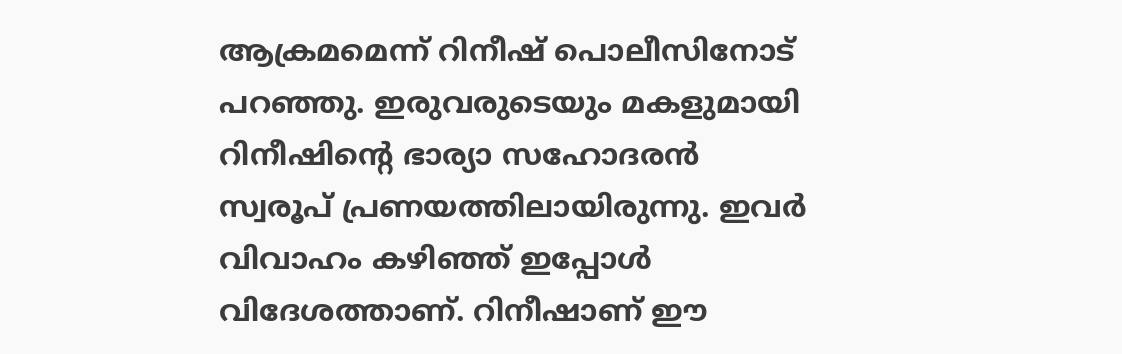ആക്രമമെന്ന് റിനീഷ് പൊലീസിനോട് പറഞ്ഞു. ഇരുവരുടെയും മകളുമായി റിനീഷിന്റെ ഭാര്യാ സഹോദരൻ സ്വരൂപ് പ്രണയത്തിലായിരുന്നു. ഇവർ വിവാഹം കഴിഞ്ഞ് ഇപ്പോൾ വിദേശത്താണ്. റിനീഷാണ് ഈ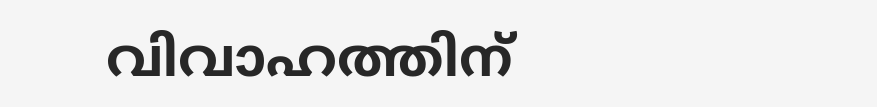വിവാഹത്തിന്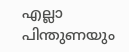എല്ലാ പിന്തുണയും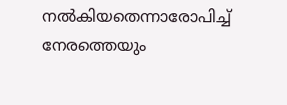നൽകിയതെന്നാരോപിച്ച് നേരത്തെയും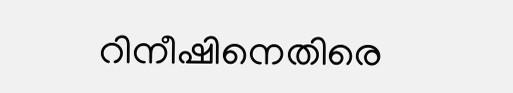റിനീഷിനെതിരെ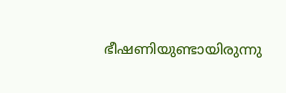ഭീഷണിയുണ്ടായിരുന്നു